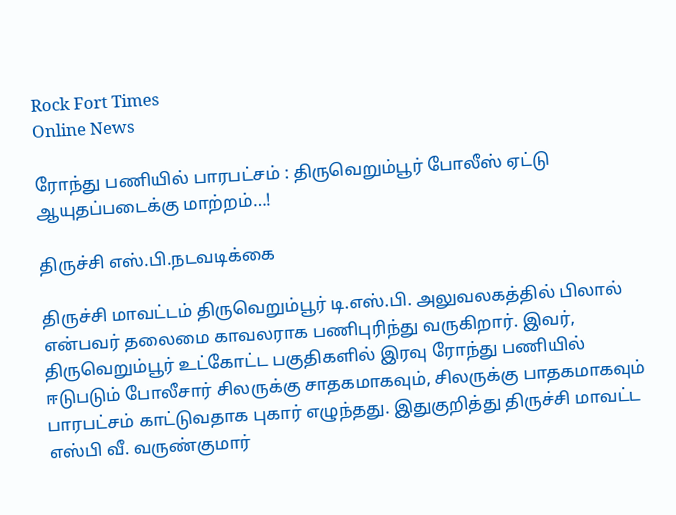Rock Fort Times
Online News

ரோந்து பணியில் பாரபட்சம் : திருவெறும்பூர் போலீஸ் ஏட்டு ஆயுதப்படைக்கு மாற்றம்…!

திருச்சி எஸ்.பி.நடவடிக்கை

திருச்சி மாவட்டம் திருவெறும்பூர் டி.எஸ்.பி. அலுவலகத்தில் பிலால் என்பவர் தலைமை காவலராக பணிபுரிந்து வருகிறார். இவர், திருவெறும்பூர் உட்கோட்ட பகுதிகளில் இரவு ரோந்து பணியில் ஈடுபடும் போலீசார் சிலருக்கு சாதகமாகவும், சிலருக்கு பாதகமாகவும் பாரபட்சம் காட்டுவதாக புகார் எழுந்தது. இதுகுறித்து திருச்சி மாவட்ட எஸ்பி வீ. வருண்குமார்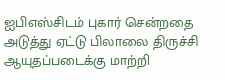ஐபிஎஸ்சிடம் புகார் சென்றதை அடுத்து ஏட்டு பிலாலை திருச்சி ஆயுதப்படைக்கு மாற்றி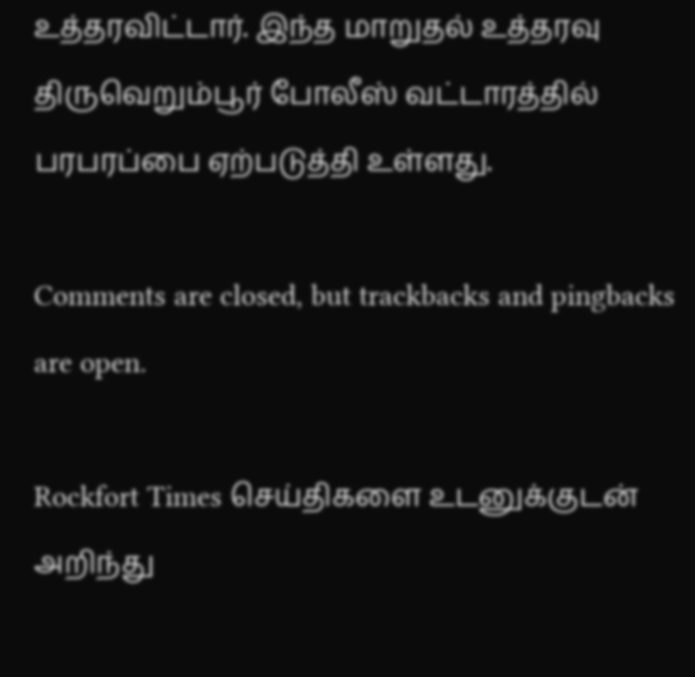உத்தரவிட்டார். இந்த மாறுதல் உத்தரவு திருவெறும்பூர் போலீஸ் வட்டாரத்தில் பரபரப்பை ஏற்படுத்தி உள்ளது.

Comments are closed, but trackbacks and pingbacks are open.

Rockfort Times செய்திகளை உடனுக்குடன் அறிந்து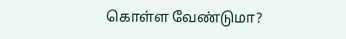கொள்ள வேண்டுமா?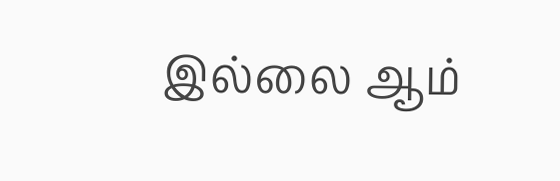இல்லை ஆம்